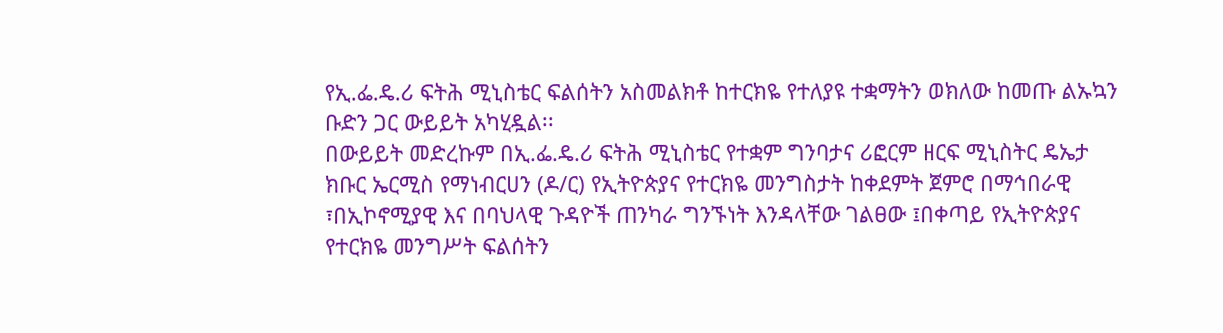የኢ.ፌ.ዴ.ሪ ፍትሕ ሚኒስቴር ፍልሰትን አስመልክቶ ከተርክዬ የተለያዩ ተቋማትን ወክለው ከመጡ ልኡኳን ቡድን ጋር ውይይት አካሂዷል፡፡
በውይይት መድረኩም በኢ.ፌ.ዴ.ሪ ፍትሕ ሚኒስቴር የተቋም ግንባታና ሪፎርም ዘርፍ ሚኒስትር ዴኤታ ክቡር ኤርሚስ የማነብርሀን (ዶ/ር) የኢትዮጵያና የተርክዬ መንግስታት ከቀደምት ጀምሮ በማኅበራዊ ፣በኢኮኖሚያዊ እና በባህላዊ ጉዳዮች ጠንካራ ግንኙነት እንዳላቸው ገልፀው ፤በቀጣይ የኢትዮጵያና የተርክዬ መንግሥት ፍልሰትን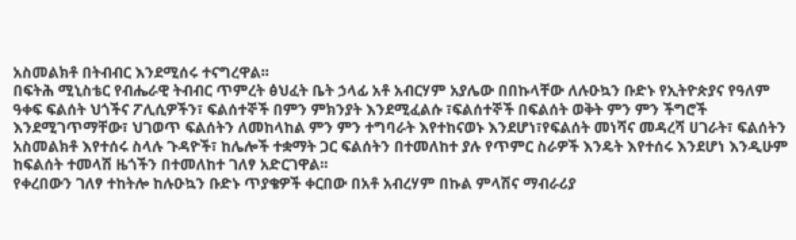አስመልክቶ በትብብር እንደሚሰሩ ተናግረዋል፡፡
በፍትሕ ሚኒስቴር የብሔራዊ ትብብር ጥምረት ፅህፈት ቤት ኃላፊ አቶ አብርሃም አያሌው በበኩላቸው ለሉዑኳን ቡድኑ የኢትዮጵያና የዓለም ዓቀፍ ፍልሰት ህጎችና ፖሊሲዎችን፣ ፍልሰተኞች በምን ምክንያት እንደሚፈልሱ ፣ፍልሰተኞች በፍልሰት ወቅት ምን ምን ችግሮች እንደሚገጥማቸው፣ ህገወጥ ፍልሰትን ለመከላከል ምን ምን ተግባራት እየተከናወኑ እንደሆነ፣የፍልሰት መነሻና መዳረሻ ሀገራት፣ ፍልሰትን አስመልክቶ እየተሰሩ ስላሉ ጉዳዮች፣ ከሌሎች ተቋማት ጋር ፍልሰትን በተመለከተ ያሉ የጥምር ስራዎች እንዴት እየተሰሩ እንደሆነ እንዲሁም ከፍልሰት ተመላሽ ዜጎችን በተመለከተ ገለፃ አድርገዋል፡፡
የቀረበውን ገለፃ ተከትሎ ከሉዑኳን ቡድኑ ጥያቄዎች ቀርበው በአቶ አብረሃም በኩል ምላሽና ማብራሪያ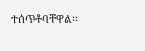ተሰጥቶባቸዋል፡፡